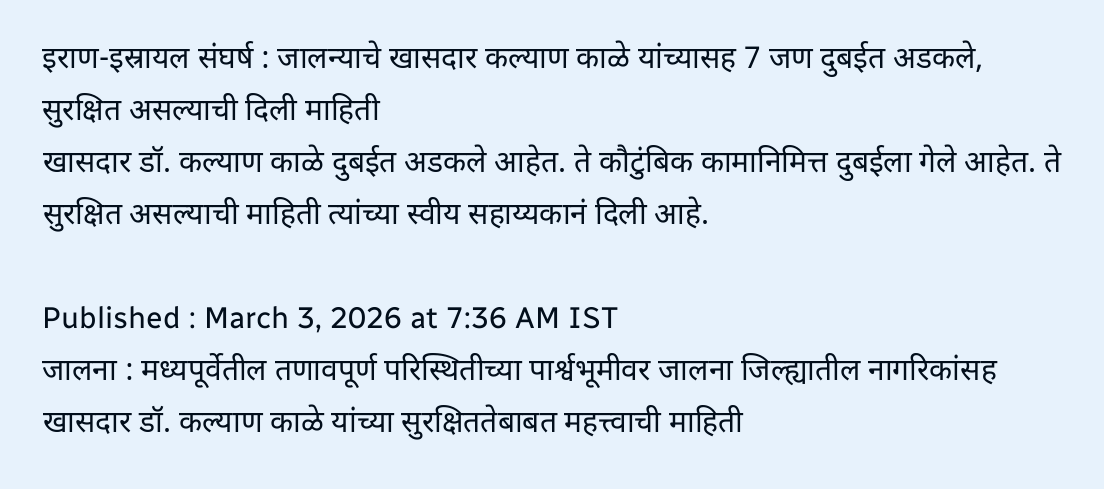इराण-इस्रायल संघर्ष : जालन्याचे खासदार कल्याण काळे यांच्यासह 7 जण दुबईत अडकले, सुरक्षित असल्याची दिली माहिती
खासदार डॉ. कल्याण काळे दुबईत अडकले आहेत. ते कौटुंबिक कामानिमित्त दुबईला गेले आहेत. ते सुरक्षित असल्याची माहिती त्यांच्या स्वीय सहाय्यकानं दिली आहे.

Published : March 3, 2026 at 7:36 AM IST
जालना : मध्यपूर्वेतील तणावपूर्ण परिस्थितीच्या पार्श्वभूमीवर जालना जिल्ह्यातील नागरिकांसह खासदार डॉ. कल्याण काळे यांच्या सुरक्षिततेबाबत महत्त्वाची माहिती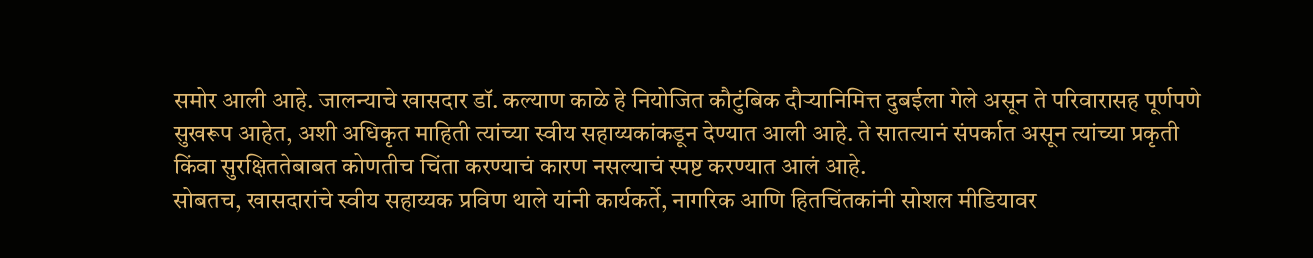समोर आली आहे. जालन्याचे खासदार डॉ. कल्याण काळे हे नियोजित कौटुंबिक दौऱ्यानिमित्त दुबईला गेले असून ते परिवारासह पूर्णपणे सुखरूप आहेत, अशी अधिकृत माहिती त्यांच्या स्वीय सहाय्यकांकडून देण्यात आली आहे. ते सातत्यानं संपर्कात असून त्यांच्या प्रकृती किंवा सुरक्षिततेबाबत कोणतीच चिंता करण्याचं कारण नसल्याचं स्पष्ट करण्यात आलं आहे.
सोबतच, खासदारांचे स्वीय सहाय्यक प्रविण थाले यांनी कार्यकर्ते, नागरिक आणि हितचिंतकांनी सोशल मीडियावर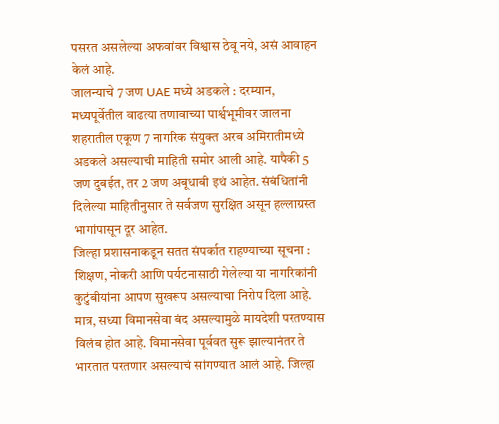पसरत असलेल्या अफवांवर विश्वास ठेवू नये, असं आवाहन केलं आहे.
जालन्याचे 7 जण UAE मध्ये अडकले : दरम्यान, मध्यपूर्वेतील वाढत्या तणावाच्या पार्श्वभूमीवर जालना शहरातील एकूण 7 नागरिक संयुक्त अरब अमिरातीमध्ये अडकले असल्याची माहिती समोर आली आहे. यापैकी 5 जण दुबईत, तर 2 जण अबूधाबी इथं आहेत. संबंधितांनी दिलेल्या माहितीनुसार ते सर्वजण सुरक्षित असून हल्लाग्रस्त भागांपासून दूर आहेत.
जिल्हा प्रशासनाकडून सतत संपर्कात राहण्याच्या सूचना : शिक्षण, नोकरी आणि पर्यटनासाठी गेलेल्या या नागरिकांनी कुटुंबीयांना आपण सुखरूप असल्याचा निरोप दिला आहे. मात्र, सध्या विमानसेवा बंद असल्यामुळे मायदेशी परतण्यास विलंब होत आहे. विमानसेवा पूर्ववत सुरू झाल्यानंतर ते भारतात परतणार असल्याचं सांगण्यात आलं आहे. जिल्हा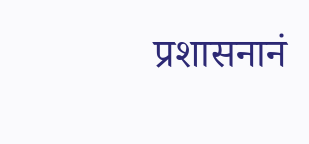प्रशासनानं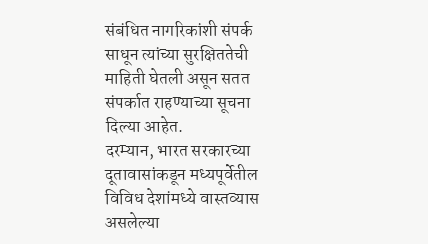संबंधित नागरिकांशी संपर्क साधून त्यांच्या सुरक्षिततेची माहिती घेतली असून सतत संपर्कात राहण्याच्या सूचना दिल्या आहेत.
दरम्यान, भारत सरकारच्या दूतावासांकडून मध्यपूर्वेतील विविध देशांमध्ये वास्तव्यास असलेल्या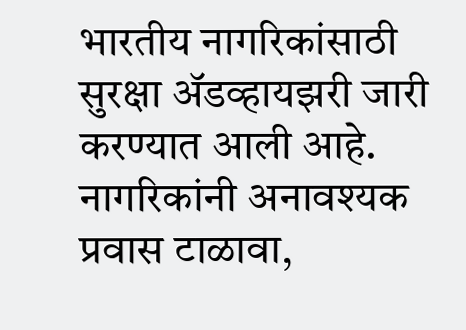भारतीय नागरिकांसाठी सुरक्षा ॲडव्हायझरी जारी करण्यात आली आहे. नागरिकांनी अनावश्यक प्रवास टाळावा,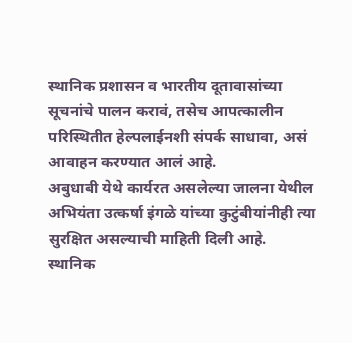स्थानिक प्रशासन व भारतीय दूतावासांच्या सूचनांचे पालन करावं, तसेच आपत्कालीन परिस्थितीत हेल्पलाईनशी संपर्क साधावा, असं आवाहन करण्यात आलं आहे.
अबुधाबी येथे कार्यरत असलेल्या जालना येथील अभियंता उत्कर्षा इंगळे यांच्या कुटुंबीयांनीही त्या सुरक्षित असल्याची माहिती दिली आहे. स्थानिक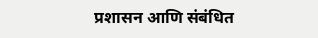प्रशासन आणि संबंधित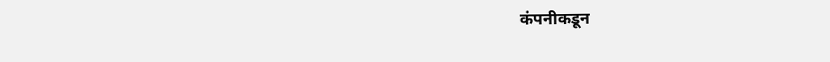कंपनीकडून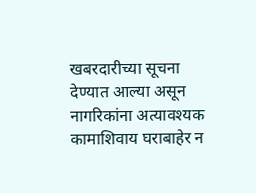खबरदारीच्या सूचना देण्यात आल्या असून नागरिकांना अत्यावश्यक कामाशिवाय घराबाहेर न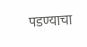पडण्याचा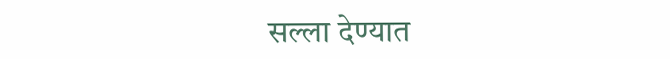सल्ला देण्यात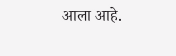आला आहे.